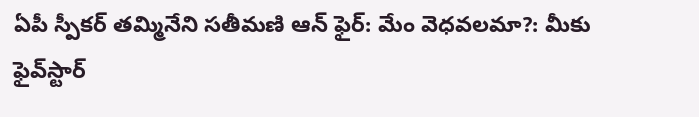ఏపీ స్పీకర్ తమ్మినేని సతీమణి ఆన్ ఫైర్: మేం వెధవలమా?: మీకు ఫైవ్‌స్టార్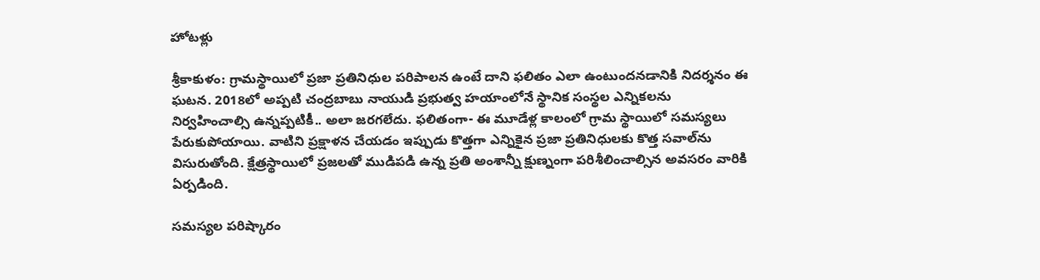హోటళ్లు

శ్రీకాకుళం: గ్రామస్థాయిలో ప్రజా ప్రతినిధుల పరిపాలన ఉంటే దాని ఫలితం ఎలా ఉంటుందనడానికి నిదర్శనం ఈ ఘటన. 2018లో అప్పటి చంద్రబాబు నాయుడి ప్రభుత్వ హయాంలోనే స్థానిక సంస్థల ఎన్నికలను నిర్వహించాల్సి ఉన్నప్పటికీ.. అలా జరగలేదు. ఫలితంగా- ఈ మూడేళ్ల కాలంలో గ్రామ స్థాయిలో సమస్యలు పేరుకుపోయాయి. వాటిని ప్రక్షాళన చేయడం ఇప్పుడు కొత్తగా ఎన్నికైన ప్రజా ప్రతినిధులకు కొత్త సవాల్‌ను విసురుతోంది. క్షేత్రస్థాయిలో ప్రజలతో ముడిపడి ఉన్న ప్రతి అంశాన్నీ క్షుణ్నంగా పరిశీలించాల్సిన అవసరం వారికి ఏర్పడింది.

సమస్యల పరిష్కారం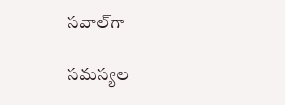సవాల్‌గా

సమస్యల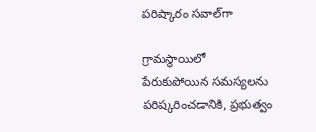పరిష్కారం సవాల్‌గా

గ్రామస్థాయిలో పేరుకుపోయిన సమస్యలను పరిష్కరించడానికి, ప్రభుత్వం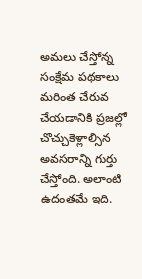అమలు చేస్తోన్న సంక్షేమ పథకాలు మరింత చేరువ చేయడానికి ప్రజల్లో చొచ్చుకెళ్లాల్సిన అవసరాన్ని గుర్తు చేస్తోంది. అలాంటి ఉదంతమే ఇది.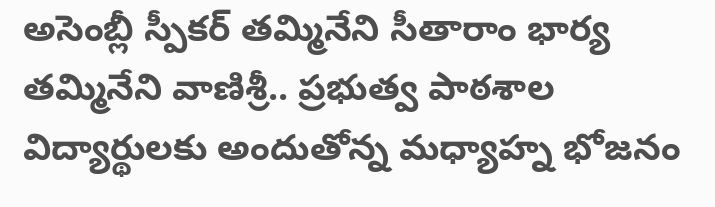అసెంబ్లీ స్పీకర్ తమ్మినేని సీతారాం భార్య తమ్మినేని వాణిశ్రీ.. ప్రభుత్వ పాఠశాల విద్యార్థులకు అందుతోన్న మధ్యాహ్న భోజనం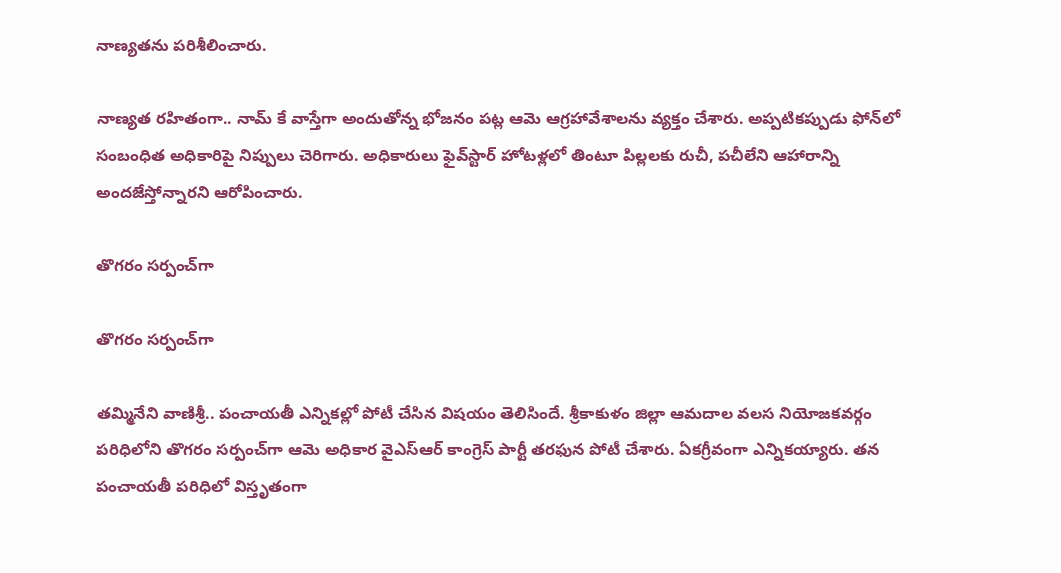నాణ్యతను పరిశీలించారు.

నాణ్యత రహితంగా.. నామ్ కే వాస్తేగా అందుతోన్న భోజనం పట్ల ఆమె ఆగ్రహావేశాలను వ్యక్తం చేశారు. అప్పటికప్పుడు ఫోన్‌లో సంబంధిత అధికారిపై నిప్పులు చెరిగారు. అధికారులు ఫైవ్‌స్టార్ హోటళ్లలో తింటూ పిల్లలకు రుచీ, పచీలేని ఆహారాన్ని అందజేస్తోన్నారని ఆరోపించారు.

తొగరం సర్పంచ్‌గా

తొగరం సర్పంచ్‌గా

తమ్మినేని వాణిశ్రీ.. పంచాయతీ ఎన్నికల్లో పోటీ చేసిన విషయం తెలిసిందే. శ్రీకాకుళం జిల్లా ఆమదాల వలస నియోజకవర్గం పరిధిలోని తొగరం సర్పంచ్‌గా ఆమె అధికార వైఎస్ఆర్ కాంగ్రెస్ పార్టీ తరఫున పోటీ చేశారు. ఏకగ్రీవంగా ఎన్నికయ్యారు. తన పంచాయతీ పరిధిలో విస్తృతంగా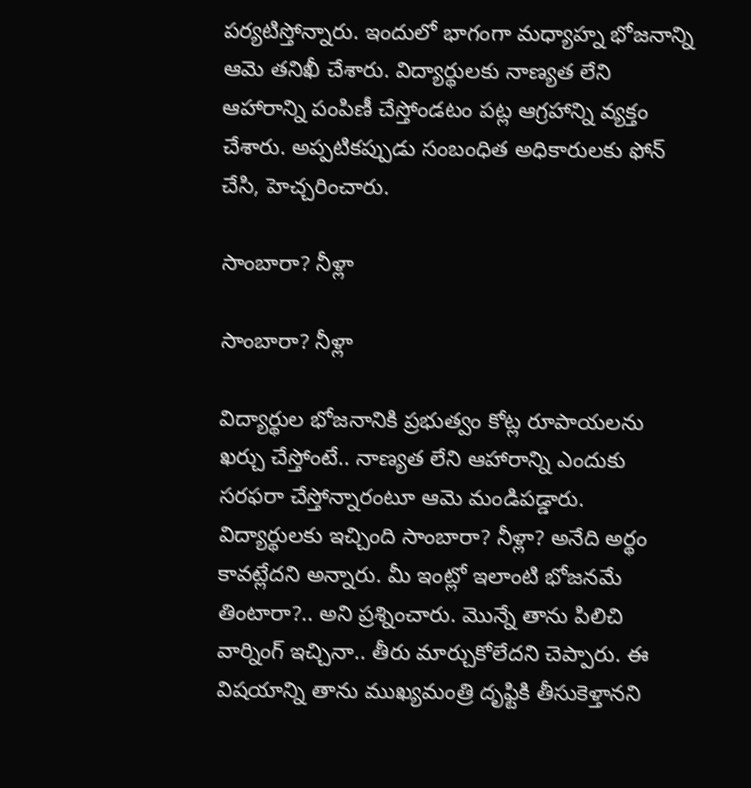పర్యటిస్తోన్నారు. ఇందులో భాగంగా మధ్యాహ్న భోజనాన్ని ఆమె తనిఖీ చేశారు. విద్యార్థులకు నాణ్యత లేని ఆహారాన్ని పంపిణీ చేస్తోండటం పట్ల ఆగ్రహాన్ని వ్యక్తం చేశారు. అప్పటికప్పుడు సంబంధిత అధికారులకు ఫోన్ చేసి, హెచ్చరించారు.

సాంబారా? నీళ్లా

సాంబారా? నీళ్లా

విద్యార్థుల భోజనానికి ప్రభుత్వం కోట్ల రూపాయలను ఖర్చు చేస్తోంటే.. నాణ్యత లేని ఆహారాన్ని ఎందుకు సరఫరా చేస్తోన్నారంటూ ఆమె మండిపడ్డారు. విద్యార్థులకు ఇచ్చింది సాంబారా? నీళ్లా? అనేది అర్థం కావట్లేదని అన్నారు. మీ ఇంట్లో ఇలాంటి భోజనమే తింటారా?.. అని ప్రశ్నించారు. మొన్నే తాను పిలిచి వార్నింగ్ ఇచ్చినా.. తీరు మార్చుకోలేదని చెప్పారు. ఈ విషయాన్ని తాను ముఖ్యమంత్రి దృఫ్టికి తీసుకెళ్తానని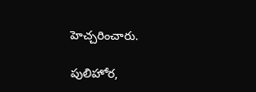హెచ్చరించారు.

పులిహోర,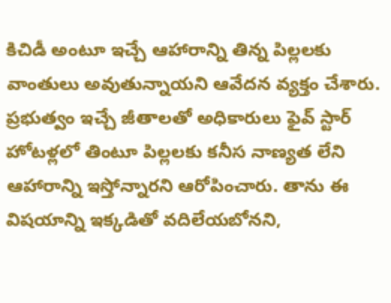కిచిడీ అంటూ ఇచ్చే ఆహారాన్ని తిన్న పిల్లలకు వాంతులు అవుతున్నాయని ఆవేదన వ్యక్తం చేశారు. ప్రభుత్వం ఇచ్చే జీతాలతో అధికారులు ఫైవ్ స్టార్ హోటళ్లలో తింటూ పిల్లలకు కనీస నాణ్యత లేని ఆహారాన్ని ఇస్తోన్నారని ఆరోపించారు. తాను ఈ విషయాన్ని ఇక్కడితో వదిలేయబోనని,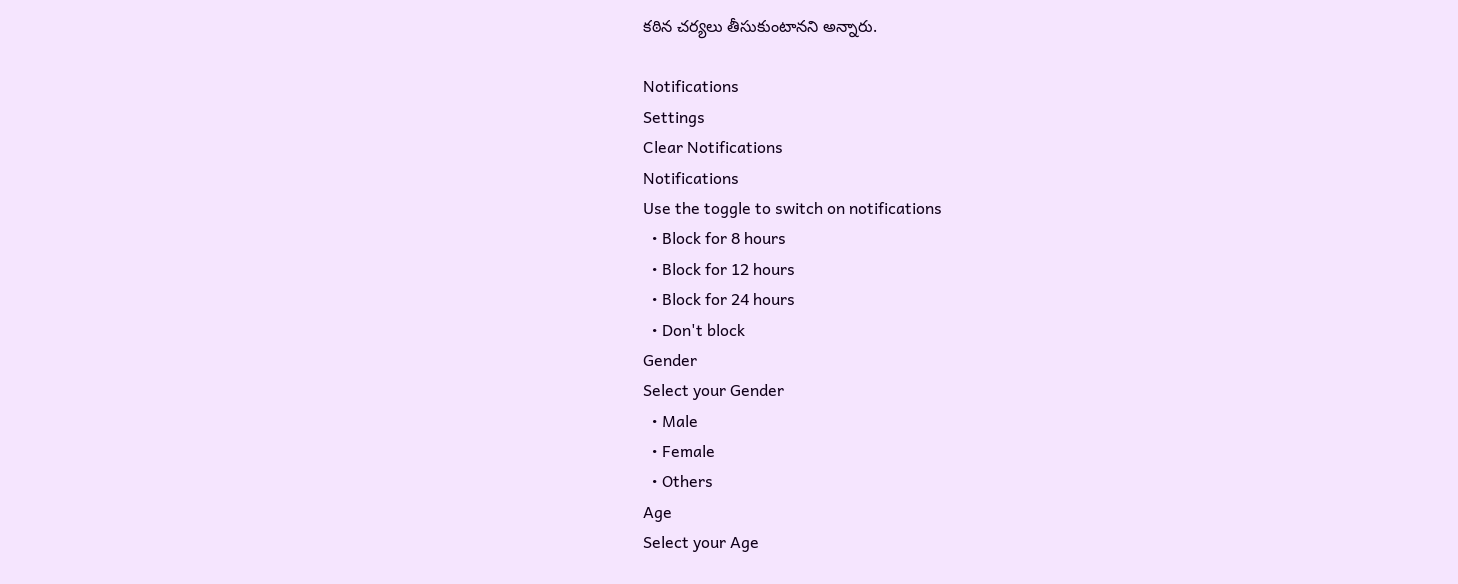కఠిన చర్యలు తీసుకుంటానని అన్నారు.

Notifications
Settings
Clear Notifications
Notifications
Use the toggle to switch on notifications
  • Block for 8 hours
  • Block for 12 hours
  • Block for 24 hours
  • Don't block
Gender
Select your Gender
  • Male
  • Female
  • Others
Age
Select your Age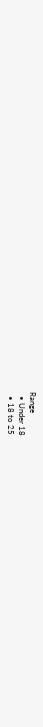Range
  • Under 18
  • 18 to 25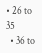• 26 to 35
  • 36 to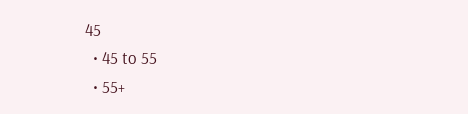45
  • 45 to 55
  • 55+